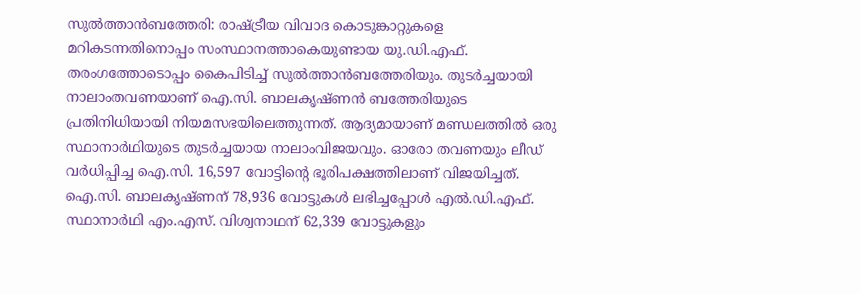സുൽത്താൻബത്തേരി: രാഷ്ട്രീയ വിവാദ കൊടുങ്കാറ്റുകളെ മറികടന്നതിനൊപ്പം സംസ്ഥാനത്താകെയുണ്ടായ യു.ഡി.എഫ്. തരംഗത്തോടൊപ്പം കൈപിടിച്ച് സുൽത്താൻബത്തേരിയും. തുടർച്ചയായി നാലാംതവണയാണ് ഐ.സി. ബാലകൃഷ്ണൻ ബത്തേരിയുടെ പ്രതിനിധിയായി നിയമസഭയിലെത്തുന്നത്. ആദ്യമായാണ് മണ്ഡലത്തിൽ ഒരു സ്ഥാനാർഥിയുടെ തുടർച്ചയായ നാലാംവിജയവും. ഓരോ തവണയും ലീഡ് വർധിപ്പിച്ച ഐ.സി. 16,597 വോട്ടിന്റെ ഭൂരിപക്ഷത്തിലാണ് വിജയിച്ചത്. ഐ.സി. ബാലകൃഷ്ണന് 78,936 വോട്ടുകൾ ലഭിച്ചപ്പോൾ എൽ.ഡി.എഫ്. സ്ഥാനാർഥി എം.എസ്. വിശ്വനാഥന് 62,339 വോട്ടുകളും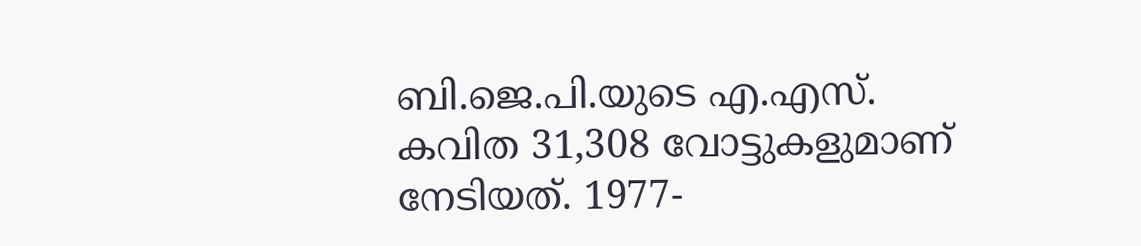ബി.ജെ.പി.യുടെ എ.എസ്. കവിത 31,308 വോട്ടുകളുമാണ് നേടിയത്. 1977-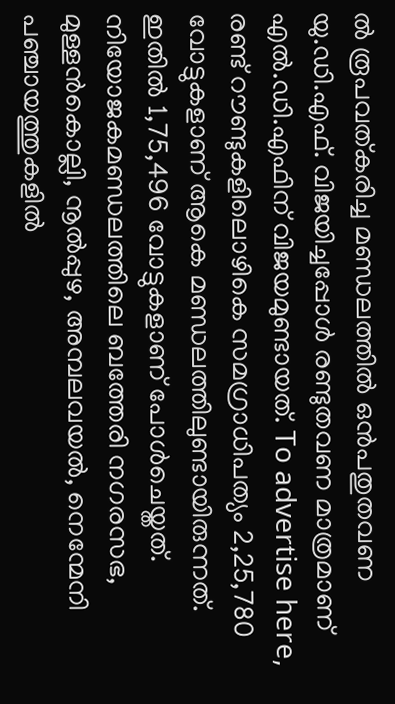ൽ രൂപവത്കരിച്ച മണ്ഡലത്തിൽ ഒൻപതുതവണ യു.ഡി.എഫ്. വിജയിച്ചപ്പോൾ രണ്ടുതവണ മാത്രമാണ് എൽ.ഡി.എഫിന് വിജയമുണ്ടായത്. To advertise here, രണ്ട് റൗണ്ടുകളിലൊഴികെ സമഗ്രാധിപത്യം 2,25,780 വോട്ടുകളാണ് ആകെ മണ്ഡലത്തിലുണ്ടായിരുന്നത്. ഇതിൽ 1,75,496 വോട്ടുകളാണ് പോൾചെയ്തത്. നിയോജകമണ്ഡലത്തിലെ ബത്തേരി നഗരസഭ, മുള്ളൻകൊല്ലി, നൂൽപ്പുഴ, അമ്പലവയൽ, നെന്മേനി പഞ്ചായത്തുകളിൽ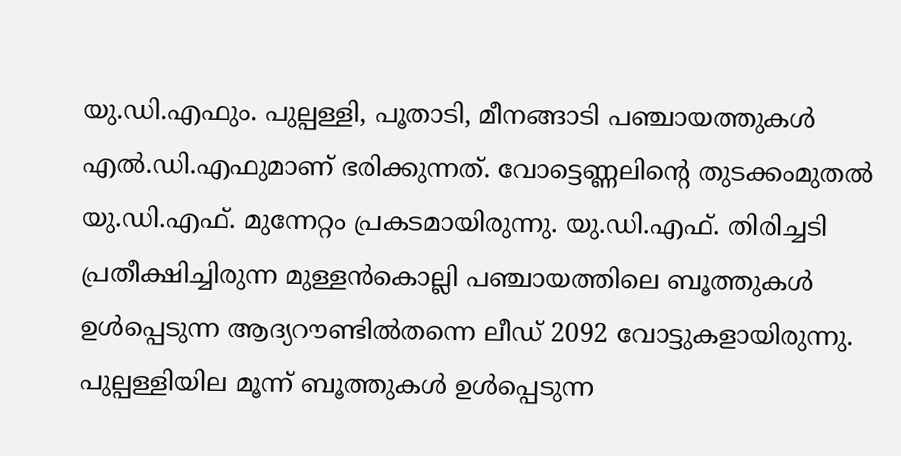യു.ഡി.എഫും. പുല്പള്ളി, പൂതാടി, മീനങ്ങാടി പഞ്ചായത്തുകൾ എൽ.ഡി.എഫുമാണ് ഭരിക്കുന്നത്. വോട്ടെണ്ണലിന്റെ തുടക്കംമുതൽ യു.ഡി.എഫ്. മുന്നേറ്റം പ്രകടമായിരുന്നു. യു.ഡി.എഫ്. തിരിച്ചടി പ്രതീക്ഷിച്ചിരുന്ന മുള്ളൻകൊല്ലി പഞ്ചായത്തിലെ ബൂത്തുകൾ ഉൾപ്പെടുന്ന ആദ്യറൗണ്ടിൽതന്നെ ലീഡ് 2092 വോട്ടുകളായിരുന്നു. പുല്പള്ളിയില മൂന്ന് ബൂത്തുകൾ ഉൾപ്പെടുന്ന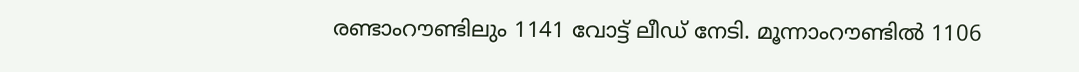രണ്ടാംറൗണ്ടിലും 1141 വോട്ട് ലീഡ് നേടി. മൂന്നാംറൗണ്ടിൽ 1106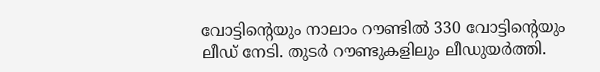വോട്ടിന്റെയും നാലാം റൗണ്ടിൽ 330 വോട്ടിന്റെയും ലീഡ് നേടി. തുടർ റൗണ്ടുകളിലും ലീഡുയർത്തി.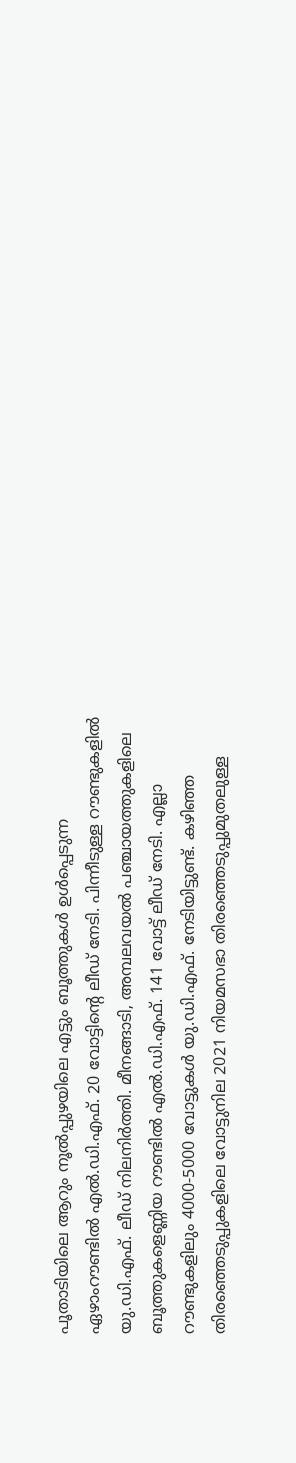പൂതാടിയിലെ ആറും നൂൽപ്പുഴയിലെ എട്ടും ബൂത്തുകൾ ഉൾപ്പെടുന്ന ഏഴാംറൗണ്ടിൽ എൽ.ഡി.എഫ്. 20 വോട്ടിന്റെ ലീഡ് നേടി. പിന്നീടുള്ള റൗണ്ടുകളിൽ യു.ഡി.എഫ്. ലീഡ് നിലനിർത്തി. മീനങ്ങാടി, അമ്പലവയൽ പഞ്ചായത്തുകളിലെ ബൂത്തുകളെണ്ണിയ റൗണ്ടിൽ എൽ.ഡി.എഫ്. 141 വോട്ട് ലീഡ് നേടി. എല്ലാ റൗണ്ടുകളിലും 4000-5000 വോട്ടുകൾ യു.ഡി.എഫ്. നേടിയിട്ടുണ്ട്. കഴിഞ്ഞ തിരഞ്ഞെടുപ്പുകളിലെ വോട്ടുനില 2021 നിയമസഭാ തിരഞ്ഞെടുപ്പുമുതലുള്ള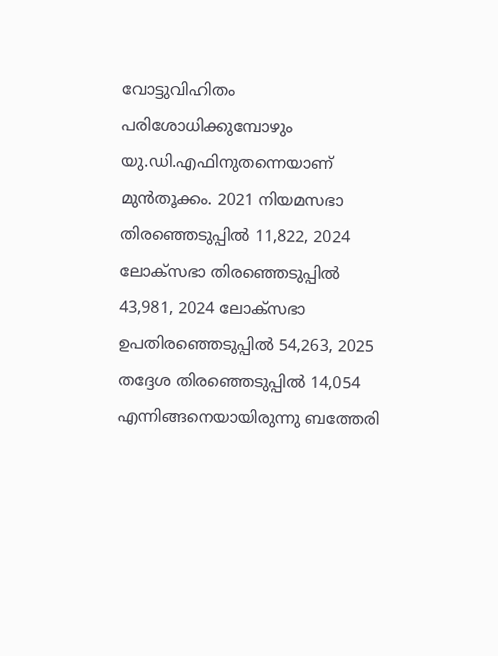വോട്ടുവിഹിതം പരിശോധിക്കുമ്പോഴും യു.ഡി.എഫിനുതന്നെയാണ് മുൻതൂക്കം. 2021 നിയമസഭാ തിരഞ്ഞെടുപ്പിൽ 11,822, 2024 ലോക്സഭാ തിരഞ്ഞെടുപ്പിൽ 43,981, 2024 ലോക്സഭാ ഉപതിരഞ്ഞെടുപ്പിൽ 54,263, 2025 തദ്ദേശ തിരഞ്ഞെടുപ്പിൽ 14,054 എന്നിങ്ങനെയായിരുന്നു ബത്തേരി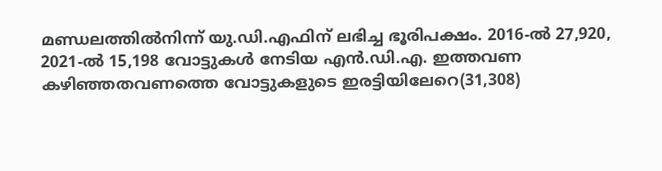മണ്ഡലത്തിൽനിന്ന് യു.ഡി.എഫിന് ലഭിച്ച ഭൂരിപക്ഷം. 2016-ൽ 27,920, 2021-ൽ 15,198 വോട്ടുകൾ നേടിയ എൻ.ഡി.എ. ഇത്തവണ കഴിഞ്ഞതവണത്തെ വോട്ടുകളുടെ ഇരട്ടിയിലേറെ(31,308)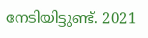നേടിയിട്ടുണ്ട്. 2021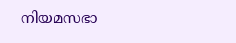നിയമസഭാ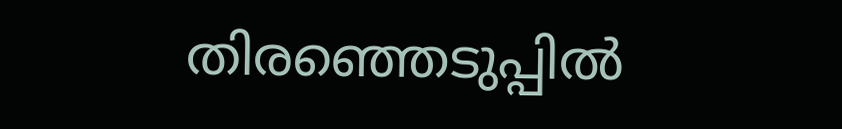തിരഞ്ഞെടുപ്പിൽ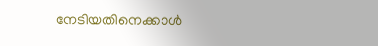നേടിയതിനെക്കാൾ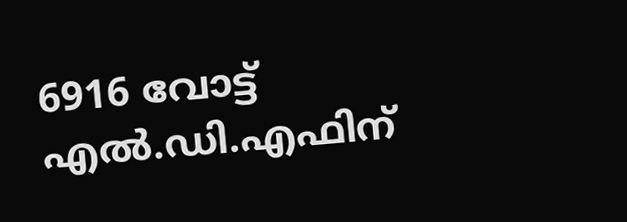6916 വോട്ട് എൽ.ഡി.എഫിന്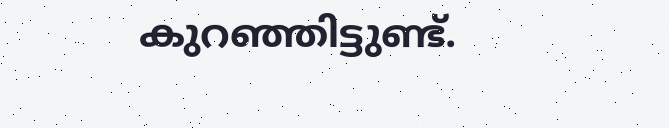കുറഞ്ഞിട്ടുണ്ട്.